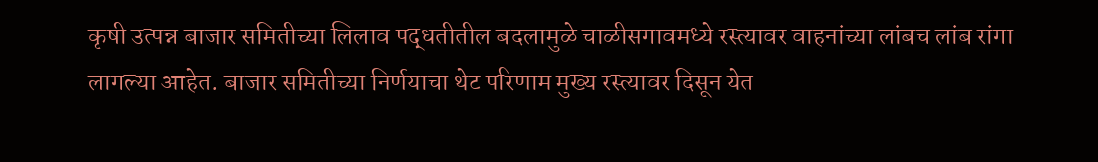कृषी उत्पन्न बाजार समितीच्या लिलाव पद्धतीतील बदलामुळे चाळीसगावमध्ये रस्त्यावर वाहनांच्या लांबच लांब रांगा लागल्या आहेत. बाजार समितीच्या निर्णयाचा थेट परिणाम मुख्य रस्त्यावर दिसून येत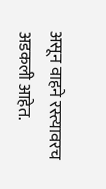असून वाहने रस्त्यावरच अडकली आहेत.